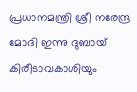പ്രധാനമന്ത്രി ശ്രീ നരേന്ദ്ര മോദി ഇന്നു ദുബായ് കിരീടാവകാശിയും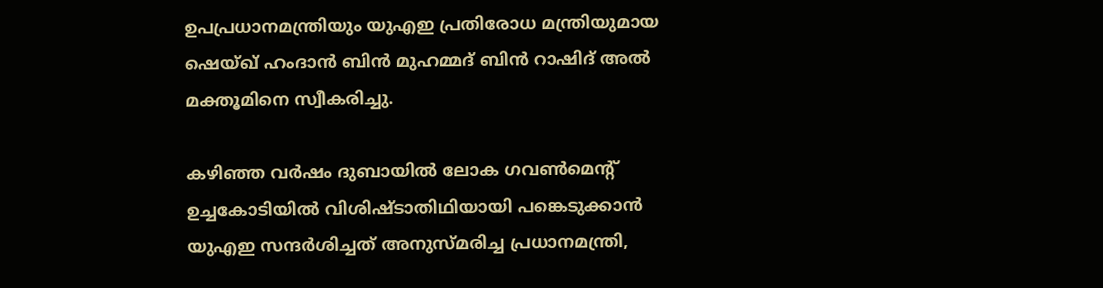ഉപപ്രധാനമന്ത്രിയും യുഎഇ പ്രതിരോധ മന്ത്രിയുമായ ഷെയ്ഖ് ഹംദാൻ ബിൻ മുഹമ്മദ് ബിൻ റാഷിദ് അൽ മക്തൂമിനെ സ്വീകരിച്ചു.

കഴിഞ്ഞ വർഷം ദുബായിൽ ലോക ഗവൺമെന്റ് ഉച്ചകോടിയിൽ വിശിഷ്ടാതിഥിയായി പങ്കെടുക്കാൻ യുഎഇ സന്ദർശിച്ചത് അനുസ്മരിച്ച പ്രധാനമന്ത്രി,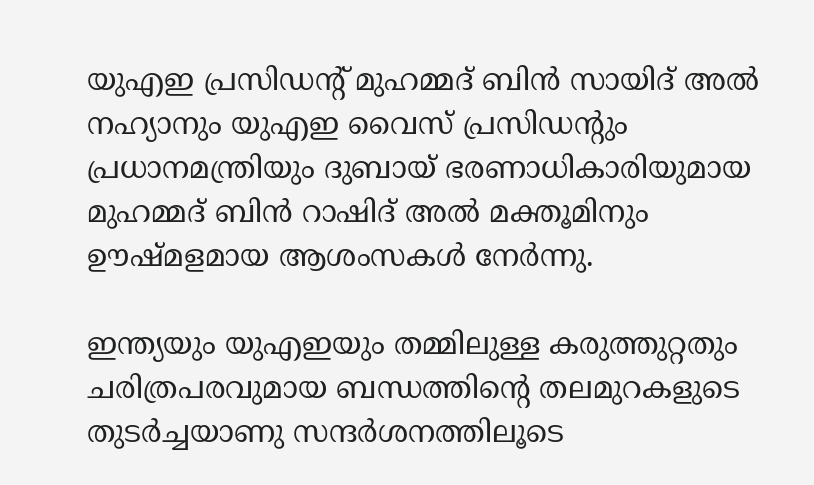യുഎഇ പ്രസിഡന്റ് മുഹമ്മദ് ബിൻ സായിദ് അൽ നഹ്യാനും യുഎഇ വൈസ് പ്രസിഡന്റും പ്രധാനമന്ത്രിയും ദുബായ് ഭരണാധികാരിയുമായ മുഹമ്മദ് ബിൻ റാഷിദ് അൽ മക്തൂമിനും ഊഷ്മളമായ ആശംസകൾ നേർന്നു.

ഇന്ത്യയും യുഎഇയും തമ്മിലുള്ള കരുത്തുറ്റതും ചരിത്രപരവുമായ ബന്ധത്തിന്റെ തലമുറകളുടെ തുടർച്ചയാണു സന്ദർശനത്തിലൂടെ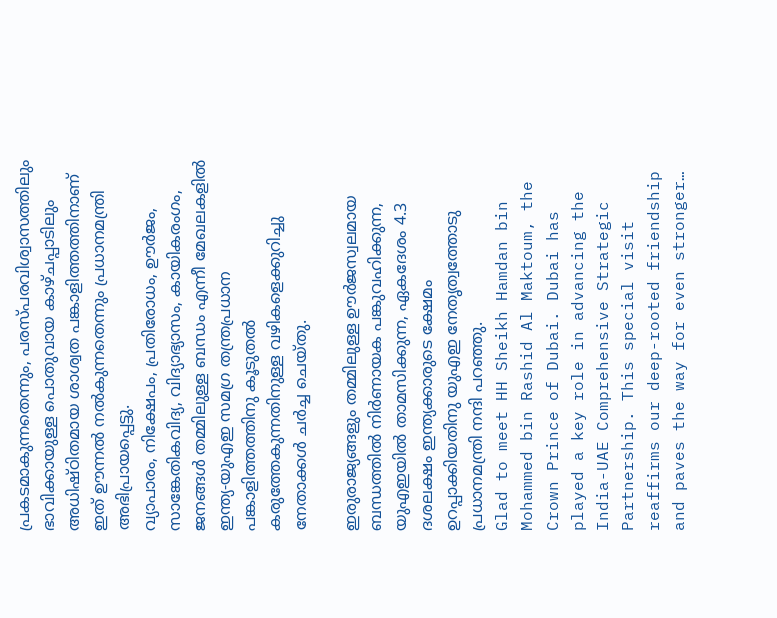പ്രകടമാകുന്നതെന്നും, പരസ്പരവിശ്വാസത്തിലും ഭാവിക്കായുള്ള പൊതുവായ കാഴ്ചപ്പാടിലും അധിഷ്ഠിതമായ ശാശ്വത പങ്കാളിത്തത്തിനാണ് ഇത് ഊന്നൽ നൽകുന്നതെന്നും പ്രധാനമന്ത്രി അഭിപ്രായപ്പെട്ടു.
വ്യാപാരം, നിക്ഷേപം, പ്രതിരോധം, ഊർജം, സാങ്കേതികവിദ്യ, വിദ്യാഭ്യാസം, കായികരംഗം, ജനങ്ങൾ തമ്മിലുള്ള ബന്ധം എന്നീ മേഖലകളിൽ ഇന്ത്യ-യുഎഇ സമഗ്ര തന്ത്രപ്രധാന പങ്കാളിത്തത്തിനു കൂടുതൽ കരുത്തേകുന്നതിനുള്ള വഴികളെക്കുറിച്ചു നേതാക്കൾ ചർച്ച ചെയ്തു.

ഇരുരാജ്യങ്ങളും തമ്മിലുള്ള ഊർജസ്വലമായ ബന്ധത്തിൽ നിർണായക പങ്കുവഹിക്കുന്ന, യുഎഇയിൽ താമസിക്കുന്ന, ഏകദേശം 4.3 ദശലക്ഷം ഇന്ത്യക്കാരുടെ ക്ഷേമം ഉറപ്പാക്കിയതിനു യുഎഇ നേതൃത്വത്തോടു പ്രധാനമന്ത്രി നന്ദി പറഞ്ഞു.
Glad to meet HH Sheikh Hamdan bin Mohammed bin Rashid Al Maktoum, the Crown Prince of Dubai. Dubai has played a key role in advancing the India-UAE Comprehensive Strategic Partnership. This special visit reaffirms our deep-rooted friendship and paves the way for even stronger…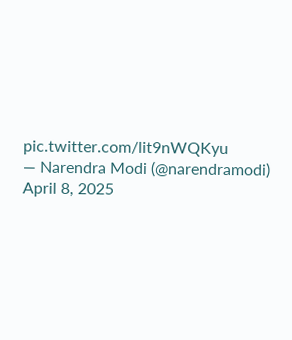pic.twitter.com/lit9nWQKyu
— Narendra Modi (@narendramodi) April 8, 2025